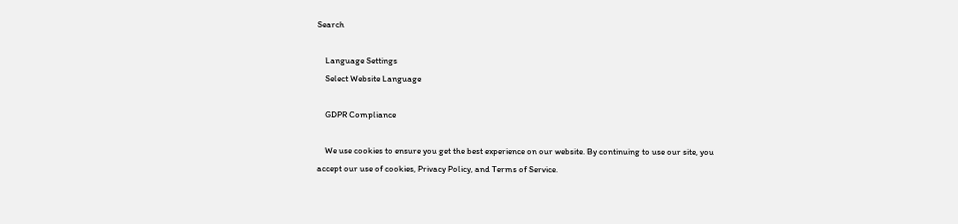Search

    Language Settings
    Select Website Language

    GDPR Compliance

    We use cookies to ensure you get the best experience on our website. By continuing to use our site, you accept our use of cookies, Privacy Policy, and Terms of Service.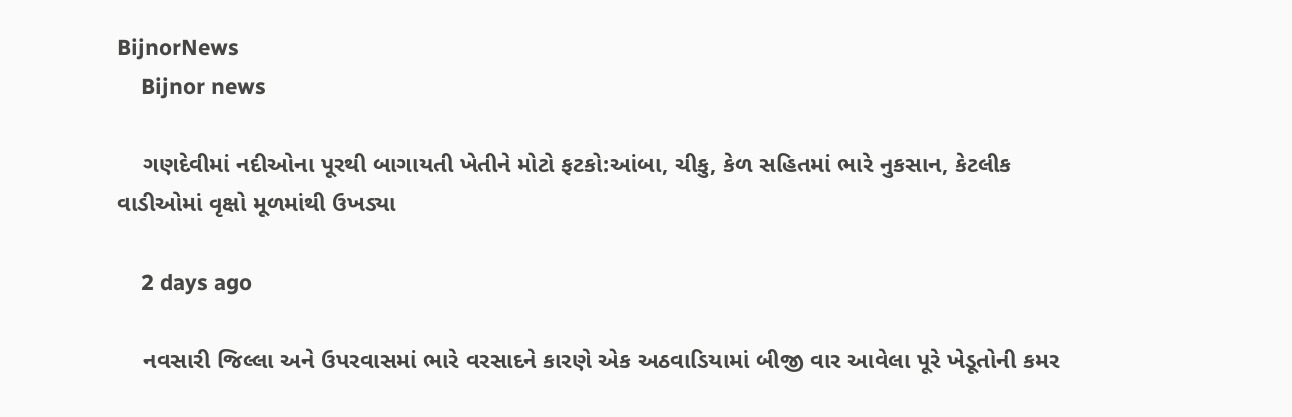BijnorNews
    Bijnor news

    ગણદેવીમાં નદીઓના પૂરથી બાગાયતી ખેતીને મોટો ફટકો:આંબા, ચીકુ, કેળ સહિતમાં ભારે નુકસાન, કેટલીક વાડીઓમાં વૃક્ષો મૂળમાંથી ઉખડ્યા

    2 days ago

    નવસારી જિલ્લા અને ઉપરવાસમાં ભારે વરસાદને કારણે એક અઠવાડિયામાં બીજી વાર આવેલા પૂરે ખેડૂતોની કમર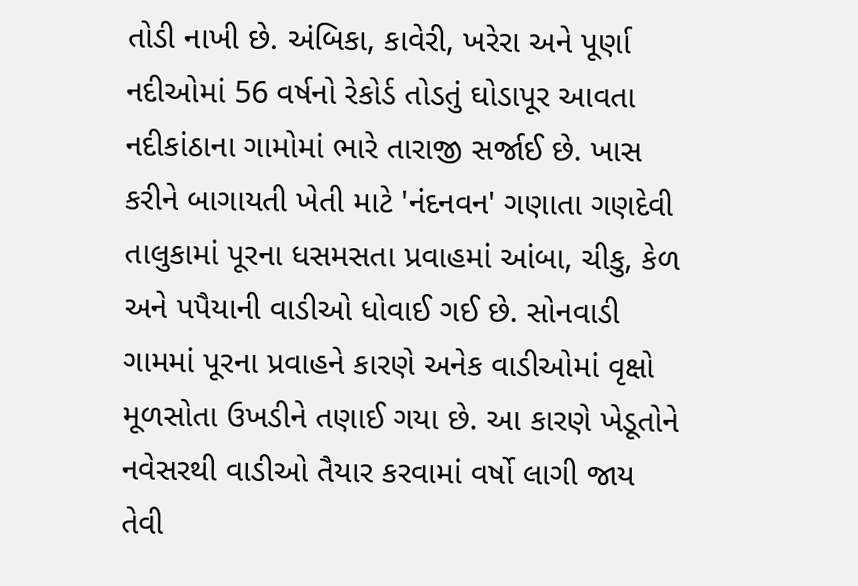તોડી નાખી છે. અંબિકા, કાવેરી, ખરેરા અને પૂર્ણા નદીઓમાં 56 વર્ષનો રેકોર્ડ તોડતું ઘોડાપૂર આવતા નદીકાંઠાના ગામોમાં ભારે તારાજી સર્જાઈ છે. ખાસ કરીને બાગાયતી ખેતી માટે 'નંદનવન' ગણાતા ગણદેવી તાલુકામાં પૂરના ધસમસતા પ્રવાહમાં આંબા, ચીકુ, કેળ અને પપૈયાની વાડીઓ ધોવાઈ ગઈ છે. સોનવાડી ગામમાં પૂરના પ્રવાહને કારણે અનેક વાડીઓમાં વૃક્ષો મૂળસોતા ઉખડીને તણાઈ ગયા છે. આ કારણે ખેડૂતોને નવેસરથી વાડીઓ તૈયાર કરવામાં વર્ષો લાગી જાય તેવી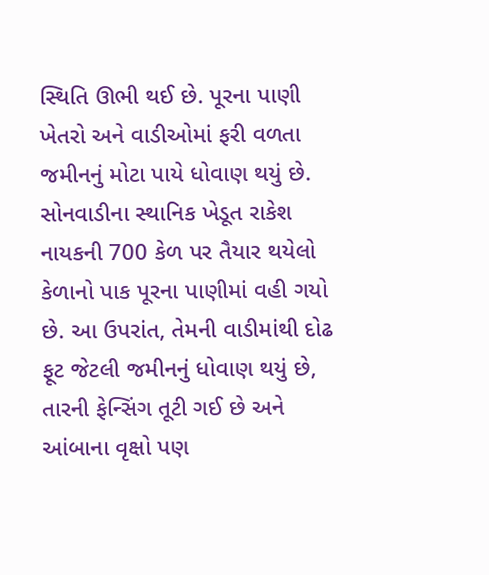સ્થિતિ ઊભી થઈ છે. પૂરના પાણી ખેતરો અને વાડીઓમાં ફરી વળતા જમીનનું મોટા પાયે ધોવાણ થયું છે. સોનવાડીના સ્થાનિક ખેડૂત રાકેશ નાયકની 700 કેળ પર તૈયાર થયેલો કેળાનો પાક પૂરના પાણીમાં વહી ગયો છે. આ ઉપરાંત, તેમની વાડીમાંથી દોઢ ફૂટ જેટલી જમીનનું ધોવાણ થયું છે, તારની ફેન્સિંગ તૂટી ગઈ છે અને આંબાના વૃક્ષો પણ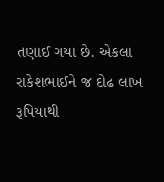તણાઈ ગયા છે. એકલા રાકેશભાઈને જ દોઢ લાખ રૂપિયાથી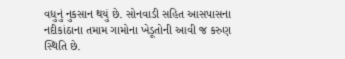વધુનું નુકસાન થયું છે. સોનવાડી સહિત આસપાસના નદીકાંઠાના તમામ ગામોના ખેડૂતોની આવી જ કરુણ સ્થિતિ છે.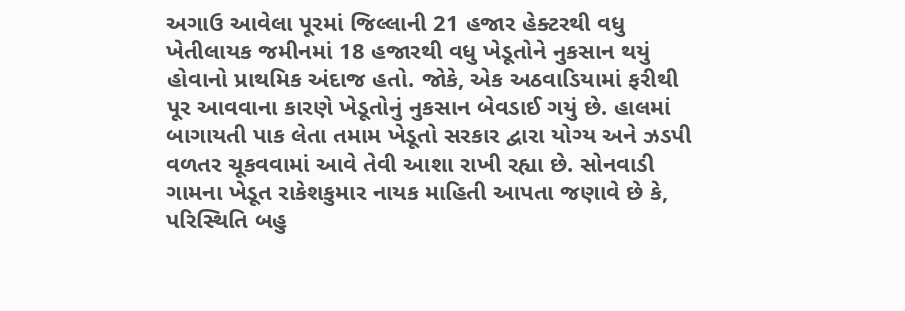અગાઉ આવેલા પૂરમાં જિલ્લાની 21 હજાર હેક્ટરથી વધુ ખેતીલાયક જમીનમાં 18 હજારથી વધુ ખેડૂતોને નુકસાન થયું હોવાનો પ્રાથમિક અંદાજ હતો. જોકે, એક અઠવાડિયામાં ફરીથી પૂર આવવાના કારણે ખેડૂતોનું નુકસાન બેવડાઈ ગયું છે. હાલમાં બાગાયતી પાક લેતા તમામ ખેડૂતો સરકાર દ્વારા યોગ્ય અને ઝડપી વળતર ચૂકવવામાં આવે તેવી આશા રાખી રહ્યા છે. સોનવાડી ગામના ખેડૂત રાકેશકુમાર નાયક માહિતી આપતા જણાવે છે કે, પરિસ્થિતિ બહુ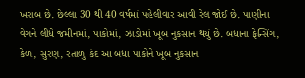ખરાબ છે. છેલ્લા 30 થી 40 વર્ષમાં પહેલીવાર આવી રેલ જોઈ છે. પાણીના વેગને લીધે જમીનમાં, પાકોમાં, ઝાડોમાં ખૂબ નુકસાન થયું છે. બધાના ફેન્સિંગ, કેળ, સુરણ, રતાળુ કંદ આ બધા પાકોને ખૂબ નુકસાન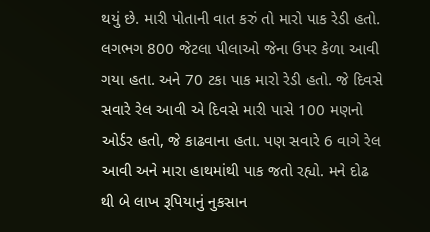થયું છે. મારી પોતાની વાત કરું તો મારો પાક રેડી હતો. લગભગ 800 જેટલા પીલાઓ જેના ઉપર કેળા આવી ગયા હતા. અને 70 ટકા પાક મારો રેડી હતો. જે દિવસે સવારે રેલ આવી એ દિવસે મારી પાસે 100 મણનો ઓર્ડર હતો, જે કાઢવાના હતા. પણ સવારે 6 વાગે રેલ આવી અને મારા હાથમાંથી પાક જતો રહ્યો. મને દોઢ થી બે લાખ રૂપિયાનું નુકસાન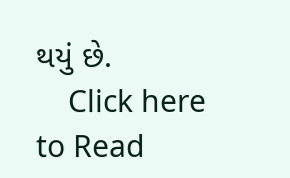થયું છે.
    Click here to Read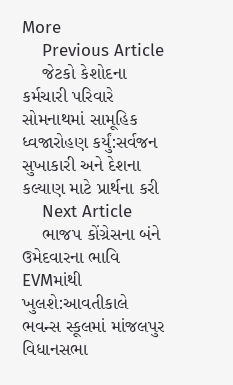More
    Previous Article
    જેટકો કેશોદના કર્મચારી પરિવારે સોમનાથમાં સામૂહિક ધ્વજારોહણ કર્યું:સર્વજન સુખાકારી અને દેશના કલ્યાણ માટે પ્રાર્થના કરી
    Next Article
    ભાજપ કોંગ્રેસના બંને ઉમેદવારના ભાવિ EVMમાંથી ખુલશે:આવતીકાલે ભવન્સ સ્કૂલમાં માંજલપુર વિધાનસભા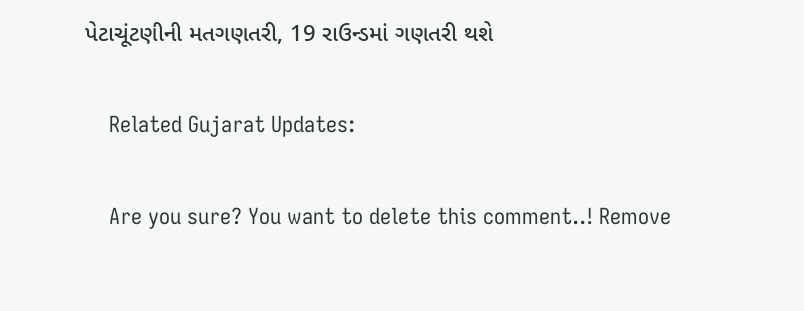પેટાચૂંટણીની મતગણતરી, 19 રાઉન્ડમાં ગણતરી થશે

    Related Gujarat Updates:

    Are you sure? You want to delete this comment..! Remove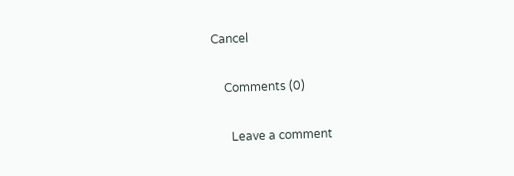Cancel

    Comments (0)

      Leave a comment